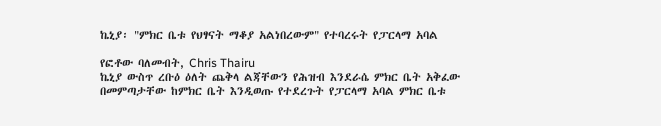ኬኒያ፡ "ምክር ቤቱ የህፃናት ማቆያ አልነበረውም" የተባረሩት የፓርላማ አባል

የፎቶው ባለመብት, Chris Thairu
ኬኒያ ውስጥ ረቡዕ ዕለት ጨቅላ ልጃቸውን የሕዝብ እንደራሴ ምክር ቤት አቅፈው በመምጣታቸው ከምክር ቤት እንዲወጡ የተደረጉት የፓርላማ አባል ምክር ቤቱ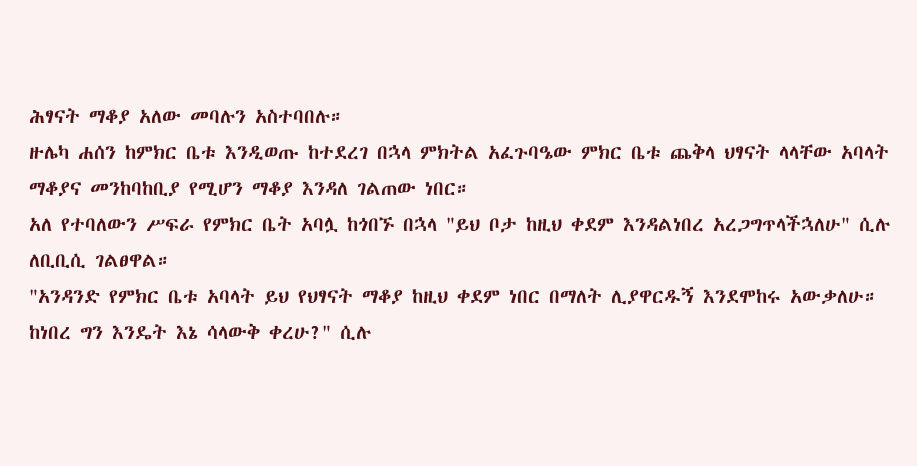ሕፃናት ማቆያ አለው መባሉን አስተባበሉ።
ዙሌካ ሐሰን ከምክር ቤቱ እንዲወጡ ከተደረገ በኋላ ምክትል አፈጉባዔው ምክር ቤቱ ጨቅላ ህፃናት ላላቸው አባላት ማቆያና መንከባከቢያ የሚሆን ማቆያ እንዳለ ገልጠው ነበር።
አለ የተባለውን ሥፍራ የምክር ቤት አባሏ ከጎበኙ በኋላ "ይህ ቦታ ከዚህ ቀደም እንዳልነበረ አረጋግጥላችኋለሁ" ሲሉ ለቢቢሲ ገልፀዋል።
"አንዳንድ የምክር ቤቱ አባላት ይህ የህፃናት ማቆያ ከዚህ ቀደም ነበር በማለት ሊያዋርዱኝ እንደሞከሩ አውቃለሁ። ከነበረ ግን እንዴት እኔ ሳላውቅ ቀረሁ?" ሲሉ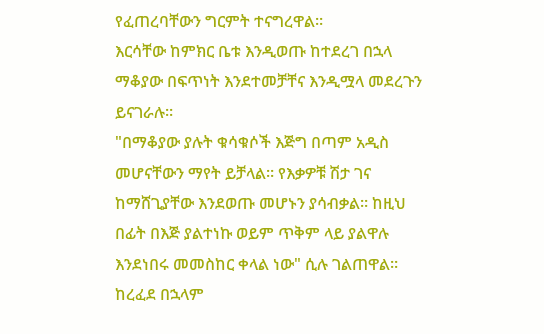የፈጠረባቸውን ግርምት ተናግረዋል።
እርሳቸው ከምክር ቤቱ እንዲወጡ ከተደረገ በኋላ ማቆያው በፍጥነት እንደተመቻቸና እንዲሟላ መደረጉን ይናገራሉ።
"በማቆያው ያሉት ቁሳቁሶች እጅግ በጣም አዲስ መሆናቸውን ማየት ይቻላል። የእቃዎቹ ሽታ ገና ከማሸጊያቸው እንደወጡ መሆኑን ያሳብቃል። ከዚህ በፊት በእጅ ያልተነኩ ወይም ጥቅም ላይ ያልዋሉ እንደነበሩ መመስከር ቀላል ነው" ሲሉ ገልጠዋል።
ከረፈደ በኋላም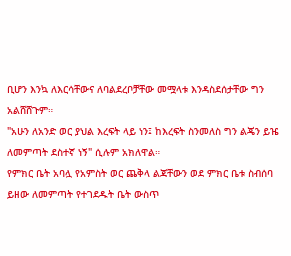ቢሆን እንኳ ለእርሳቸውና ለባልደረቦቻቸው መሟላቱ እንዳስደሰታቸው ግን አልሸሸጉም።
"አሁን ለአንድ ወር ያህል እረፍት ላይ ነን፤ ከእረፍት ስንመለስ ግን ልጄን ይዤ ለመምጣት ደስተኛ ነኝ" ሲሉም አክለዋል።
የምክር ቤት አባሏ የአምስት ወር ጨቅላ ልጃቸውን ወደ ምክር ቤቱ ስብሰባ ይዘው ለመምጣት የተገደዱት ቤት ውስጥ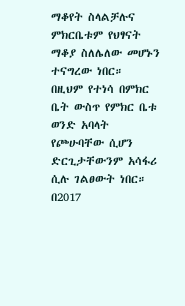ማቆየት ስላልቻሉና ምክርቤቱም የህፃናት ማቆያ ስለሌለው መሆኑን ተናግረው ነበር።
በዚህም የተነሳ በምክር ቤት ውስጥ የምክር ቤቱ ወንድ አባላት የጮሁባቸው ሲሆን ድርጊታቸውንም አሳፋሪ ሲሉ ገልፀውት ነበር።
በ2017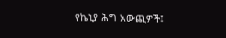የኬኒያ ሕግ አውጪዎች፤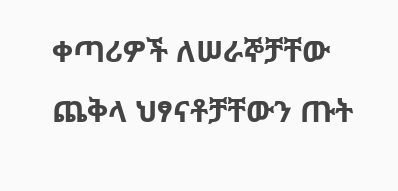ቀጣሪዎች ለሠራኞቻቸው ጨቅላ ህፃናቶቻቸውን ጡት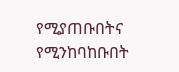የሚያጠቡበትና የሚንከባከቡበት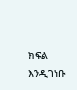ክፍል እንዲገነቡ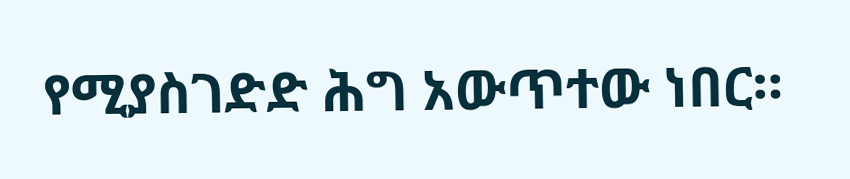የሚያስገድድ ሕግ አውጥተው ነበር።